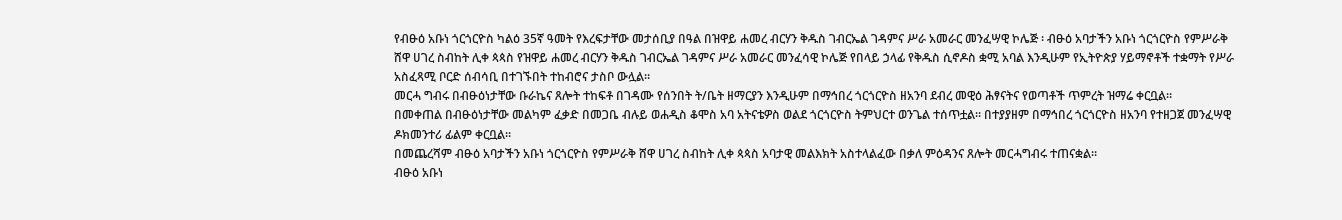የብፁዕ አቡነ ጎርጎርዮስ ካልዕ 35ኛ ዓመት የእረፍታቸው መታሰቢያ በዓል በዝዋይ ሐመረ ብርሃን ቅዱስ ገብርኤል ገዳምና ሥራ አመራር መንፈሣዊ ኮሌጅ ፡ ብፁዕ አባታችን አቡነ ጎርጎርዮስ የምሥራቅ ሸዋ ሀገረ ስብከት ሊቀ ጳጳስ የዝዋይ ሐመረ ብርሃን ቅዱስ ገብርኤል ገዳምና ሥራ አመራር መንፈሳዊ ኮሌጅ የበላይ ኃላፊ የቅዱስ ሲኖዶስ ቋሚ አባል እንዲሁም የኢትዮጵያ ሃይማኖቶች ተቋማት የሥራ አስፈጻሚ ቦርድ ሰብሳቢ በተገኙበት ተከብሮና ታስቦ ውሏል።
መርሓ ግብሩ በብፁዕነታቸው ቡራኬና ጸሎት ተከፍቶ በገዳሙ የሰንበት ት/ቤት ዘማርያን እንዲሁም በማኅበረ ጎርጎርዮስ ዘአንባ ደብረ መዊዕ ሕፃናትና የወጣቶች ጥምረት ዝማሬ ቀርቧል።
በመቀጠል በብፁዕነታቸው መልካም ፈቃድ በመጋቤ ብሉይ ወሐዲስ ቆሞስ አባ አትናቴዎስ ወልደ ጎርጎርዮስ ትምህርተ ወንጌል ተሰጥቷል። በተያያዘም በማኅበረ ጎርጎርዮስ ዘአንባ የተዘጋጀ መንፈሣዊ ዶክመንተሪ ፊልም ቀርቧል።
በመጨረሻም ብፁዕ አባታችን አቡነ ጎርጎርዮስ የምሥራቅ ሸዋ ሀገረ ስብከት ሊቀ ጳጳስ አባታዊ መልእክት አስተላልፈው በቃለ ምዕዳንና ጸሎት መርሓግብሩ ተጠናቋል።
ብፁዕ አቡነ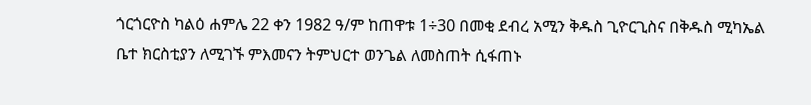ጎርጎርዮስ ካልዕ ሐምሌ 22 ቀን 1982 ዓ/ም ከጠዋቱ 1÷30 በመቂ ደብረ አሚን ቅዱስ ጊዮርጊስና በቅዱስ ሚካኤል ቤተ ክርስቲያን ለሚገኙ ምእመናን ትምህርተ ወንጌል ለመስጠት ሲፋጠኑ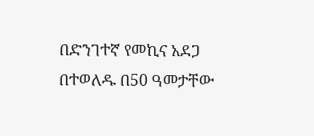በድንገተኛ የመኪና አደጋ በተወለዱ በ50 ዓመታቸው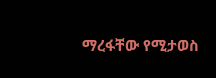ማረፋቸው የሚታወስ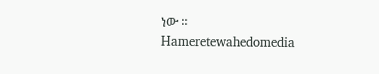ነው ።
Hameretewahedomedia